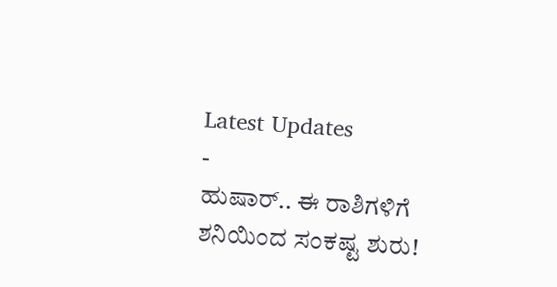Latest Updates
-
ಹುಷಾರ್.. ಈ ರಾಶಿಗಳಿಗೆ ಶನಿಯಿಂದ ಸಂಕಷ್ಟ ಶುರು!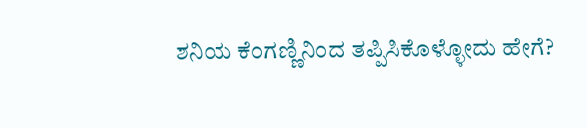ಶನಿಯ ಕೆಂಗಣ್ಣಿನಿಂದ ತಪ್ಪಿಸಿಕೊಳ್ಳೋದು ಹೇಗೆ?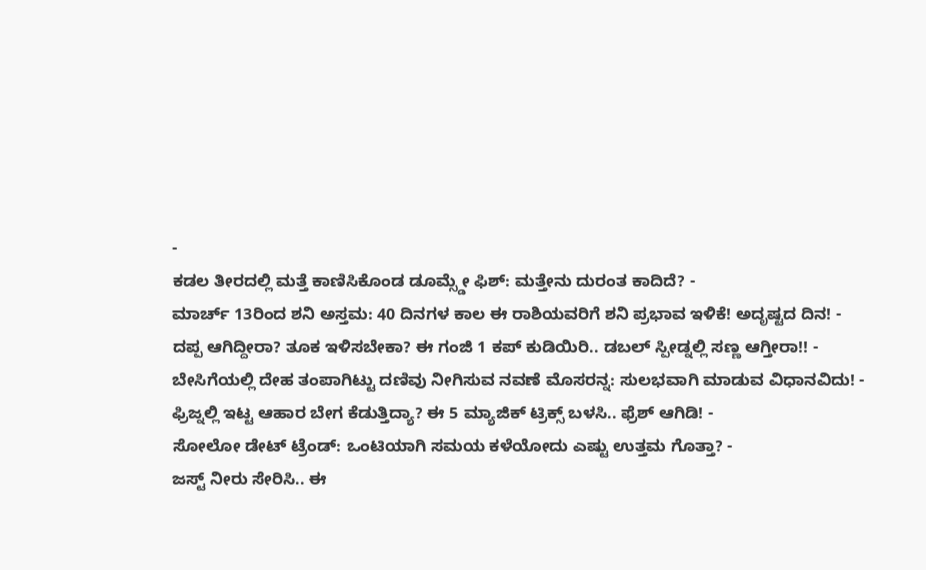-
ಕಡಲ ತೀರದಲ್ಲಿ ಮತ್ತೆ ಕಾಣಿಸಿಕೊಂಡ ಡೂಮ್ಸ್ಡೇ ಫಿಶ್: ಮತ್ತೇನು ದುರಂತ ಕಾದಿದೆ? -
ಮಾರ್ಚ್ 13ರಿಂದ ಶನಿ ಅಸ್ತಮ: 40 ದಿನಗಳ ಕಾಲ ಈ ರಾಶಿಯವರಿಗೆ ಶನಿ ಪ್ರಭಾವ ಇಳಿಕೆ! ಅದೃಷ್ಟದ ದಿನ! -
ದಪ್ಪ ಆಗಿದ್ದೀರಾ? ತೂಕ ಇಳಿಸಬೇಕಾ? ಈ ಗಂಜಿ 1 ಕಪ್ ಕುಡಿಯಿರಿ.. ಡಬಲ್ ಸ್ಪೀಡ್ನಲ್ಲಿ ಸಣ್ಣ ಆಗ್ತೀರಾ!! -
ಬೇಸಿಗೆಯಲ್ಲಿ ದೇಹ ತಂಪಾಗಿಟ್ಟು ದಣಿವು ನೀಗಿಸುವ ನವಣೆ ಮೊಸರನ್ನ: ಸುಲಭವಾಗಿ ಮಾಡುವ ವಿಧಾನವಿದು! -
ಫ್ರಿಜ್ನಲ್ಲಿ ಇಟ್ಟ ಆಹಾರ ಬೇಗ ಕೆಡುತ್ತಿದ್ಯಾ? ಈ 5 ಮ್ಯಾಜಿಕ್ ಟ್ರಿಕ್ಸ್ ಬಳಸಿ.. ಫ್ರೆಶ್ ಆಗಿಡಿ! -
ಸೋಲೋ ಡೇಟ್ ಟ್ರೆಂಡ್: ಒಂಟಿಯಾಗಿ ಸಮಯ ಕಳೆಯೋದು ಎಷ್ಟು ಉತ್ತಮ ಗೊತ್ತಾ? -
ಜಸ್ಟ್ ನೀರು ಸೇರಿಸಿ.. ಈ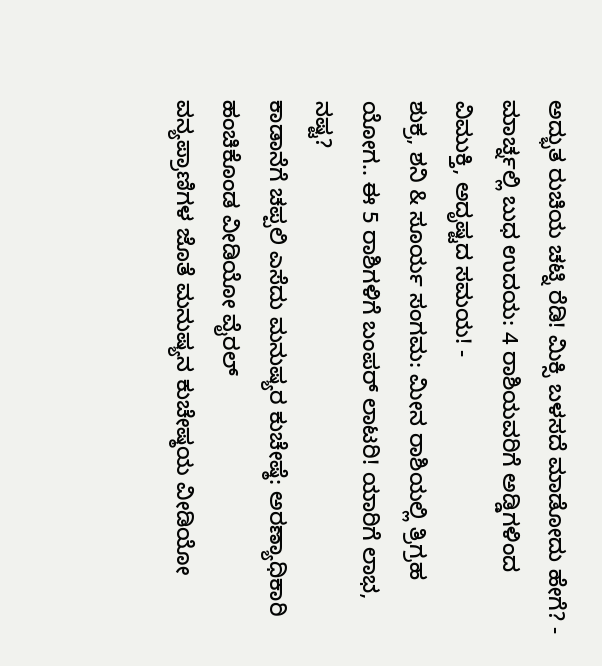ಅದ್ಭುತ ರುಚಿಯ ಚಟ್ನಿ ರೆಡಿ! ಮಿಕ್ಸಿ ಬಳಸದೆ ಮಾಡೋದು ಹೇಗೆ? -
ಮಾರ್ಚ್ನಲ್ಲಿ ಬುಧ ಉದಯ: 4 ರಾಶಿಯವರಿಗೆ ಅಡ್ಡಿಗಳಿಂದ ವಿಮುಕ್ತಿ, ಅದೃಷ್ಟದ ಸಮಯ! -
ಶುಕ್ರ, ಶನಿ & ಸೂರ್ಯ ಸಂಗಮ: ಮೀನ ರಾಶಿಯಲ್ಲಿ ತ್ರಿಗ್ರಹ ಯೋಗ.. ಈ 5 ರಾಶಿಗಳಿಗೆ ಬಂಪರ್ ಲಾಟರಿ! ಯಾರಿಗೆ ಲಾಭ, ನಷ್ಟ?
ಕಾಡಾನೆಗೆ ಚಪ್ಪಲಿ ಎಸೆದು ಮನುಷ್ಯರ ಕುಚೇಷ್ಠೆ: ಅರಣ್ಯಾಧಿಕಾರಿ ಹಂಚಿಕೊಂಡ ವೀಡಿಯೋ ವೈರಲ್
ವನ್ಯಪ್ರಾಣಿಗಳ ಜೊತೆ ಮನುಷ್ಯನ ಕುಚೇಷ್ಠಯ ವೀಡಿಯೋ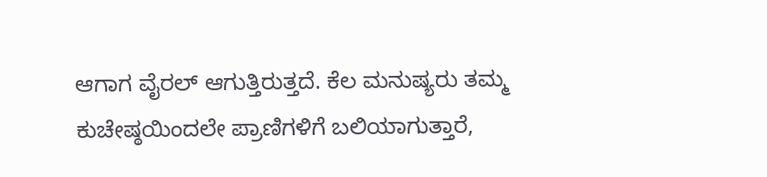ಆಗಾಗ ವೈರಲ್ ಆಗುತ್ತಿರುತ್ತದೆ. ಕೆಲ ಮನುಷ್ಯರು ತಮ್ಮ ಕುಚೇಷ್ಠಯಿಂದಲೇ ಪ್ರಾಣಿಗಳಿಗೆ ಬಲಿಯಾಗುತ್ತಾರೆ,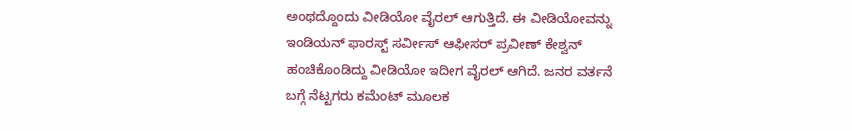ಅಂಥದ್ದೊಂದು ವೀಡಿಯೋ ವೈರಲ್ ಆಗುತ್ತಿದೆ. ಈ ವೀಡಿಯೋವನ್ನು ಇಂಡಿಯನ್ ಫಾರಸ್ಟ್ ಸರ್ವೀಸ್ ಆಫೀಸರ್ ಪ್ರವೀಣ್ ಕೇಶ್ವನ್ ಹಂಚಿಕೊಂಡಿದ್ದು ವೀಡಿಯೋ ಇದೀಗ ವೈರಲ್ ಆಗಿದೆ. ಜನರ ವರ್ತನೆ ಬಗ್ಗೆ ನೆಟ್ಟಗರು ಕಮೆಂಟ್ ಮೂಲಕ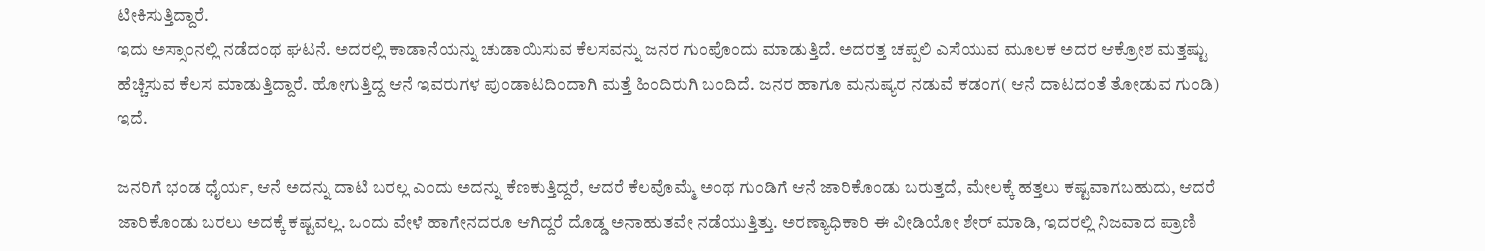ಟೀಕಿಸುತ್ತಿದ್ದಾರೆ.
ಇದು ಅಸ್ಸಾಂನಲ್ಲಿ ನಡೆದಂಥ ಘಟನೆ. ಅದರಲ್ಲಿ ಕಾಡಾನೆಯನ್ನು ಚುಡಾಯಿಸುವ ಕೆಲಸವನ್ನು ಜನರ ಗುಂಪೊಂದು ಮಾಡುತ್ತಿದೆ. ಅದರತ್ತ ಚಪ್ಪಲಿ ಎಸೆಯುವ ಮೂಲಕ ಅದರ ಆಕ್ರೋಶ ಮತ್ತಷ್ಟು ಹೆಚ್ಚಿಸುವ ಕೆಲಸ ಮಾಡುತ್ತಿದ್ದಾರೆ. ಹೋಗುತ್ತಿದ್ದ ಆನೆ ಇವರುಗಳ ಪುಂಡಾಟದಿಂದಾಗಿ ಮತ್ತೆ ಹಿಂದಿರುಗಿ ಬಂದಿದೆ. ಜನರ ಹಾಗೂ ಮನುಷ್ಯರ ನಡುವೆ ಕಡಂಗ( ಆನೆ ದಾಟದಂತೆ ತೋಡುವ ಗುಂಡಿ) ಇದೆ.

ಜನರಿಗೆ ಭಂಡ ಧೈರ್ಯ, ಆನೆ ಅದನ್ನು ದಾಟಿ ಬರಲ್ಲ ಎಂದು ಅದನ್ನು ಕೆಣಕುತ್ತಿದ್ದರೆ, ಆದರೆ ಕೆಲವೊಮ್ಮೆ ಅಂಥ ಗುಂಡಿಗೆ ಆನೆ ಜಾರಿಕೊಂಡು ಬರುತ್ತದೆ, ಮೇಲಕ್ಕೆ ಹತ್ತಲು ಕಷ್ಟವಾಗಬಹುದು, ಆದರೆ ಜಾರಿಕೊಂಡು ಬರಲು ಅದಕ್ಕೆ ಕಷ್ಟವಲ್ಲ. ಒಂದು ವೇಳೆ ಹಾಗೇನದರೂ ಆಗಿದ್ದರೆ ದೊಡ್ಡ ಅನಾಹುತವೇ ನಡೆಯುತ್ತಿತ್ತು. ಅರಣ್ಯಾಧಿಕಾರಿ ಈ ವೀಡಿಯೋ ಶೇರ್ ಮಾಡಿ, ಇದರಲ್ಲಿ ನಿಜವಾದ ಪ್ರಾಣಿ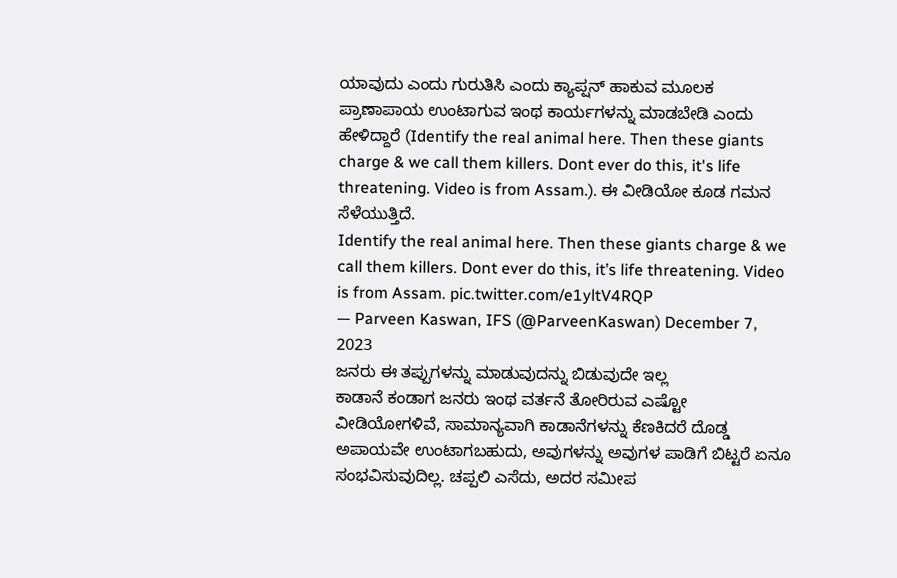ಯಾವುದು ಎಂದು ಗುರುತಿಸಿ ಎಂದು ಕ್ಯಾಪ್ಷನ್ ಹಾಕುವ ಮೂಲಕ ಪ್ರಾಣಾಪಾಯ ಉಂಟಾಗುವ ಇಂಥ ಕಾರ್ಯಗಳನ್ನು ಮಾಡಬೇಡಿ ಎಂದು ಹೇಳಿದ್ದಾರೆ (Identify the real animal here. Then these giants charge & we call them killers. Dont ever do this, it's life threatening. Video is from Assam.). ಈ ವೀಡಿಯೋ ಕೂಡ ಗಮನ ಸೆಳೆಯುತ್ತಿದೆ.
Identify the real animal here. Then these giants charge & we call them killers. Dont ever do this, it’s life threatening. Video is from Assam. pic.twitter.com/e1yltV4RQP
— Parveen Kaswan, IFS (@ParveenKaswan) December 7, 2023
ಜನರು ಈ ತಪ್ಪುಗಳನ್ನು ಮಾಡುವುದನ್ನು ಬಿಡುವುದೇ ಇಲ್ಲ
ಕಾಡಾನೆ ಕಂಡಾಗ ಜನರು ಇಂಥ ವರ್ತನೆ ತೋರಿರುವ ಎಷ್ಟೋ ವೀಡಿಯೋಗಳಿವೆ, ಸಾಮಾನ್ಯವಾಗಿ ಕಾಡಾನೆಗಳನ್ನು ಕೆಣಕಿದರೆ ದೊಡ್ಡ ಅಪಾಯವೇ ಉಂಟಾಗಬಹುದು, ಅವುಗಳನ್ನು ಅವುಗಳ ಪಾಡಿಗೆ ಬಿಟ್ಟರೆ ಏನೂ ಸಂಭವಿಸುವುದಿಲ್ಲ. ಚಪ್ಪಲಿ ಎಸೆದು, ಅದರ ಸಮೀಪ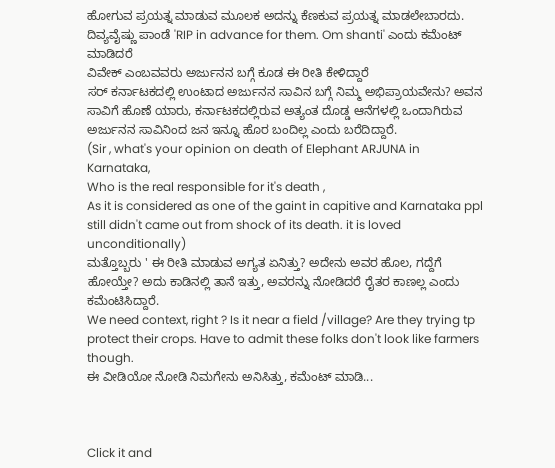ಹೋಗುವ ಪ್ರಯತ್ನ ಮಾಡುವ ಮೂಲಕ ಅದನ್ನು ಕೆಣಕುವ ಪ್ರಯತ್ನ ಮಾಡಲೇಬಾರದು.
ದಿವ್ಯವೈಷ್ಣು ಪಾಂಡೆ 'RIP in advance for them. Om shanti' ಎಂದು ಕಮೆಂಟ್ ಮಾಡಿದರೆ
ವಿವೇಕ್ ಎಂಬವವರು ಅರ್ಜುನನ ಬಗ್ಗೆ ಕೂಡ ಈ ರೀತಿ ಕೇಳಿದ್ದಾರೆ
ಸರ್ ಕರ್ನಾಟಕದಲ್ಲಿ ಉಂಟಾದ ಅರ್ಜುನನ ಸಾವಿನ ಬಗ್ಗೆ ನಿಮ್ಮ ಅಭಿಪ್ರಾಯವೇನು? ಅವನ ಸಾವಿಗೆ ಹೊಣೆ ಯಾರು, ಕರ್ನಾಟಕದಲ್ಲಿರುವ ಅತ್ಯಂತ ದೊಡ್ಡ ಆನೆಗಳಲ್ಲಿ ಒಂದಾಗಿರುವ ಅರ್ಜುನನ ಸಾವಿನಿಂದ ಜನ ಇನ್ನೂ ಹೊರ ಬಂದಿಲ್ಲ ಎಂದು ಬರೆದಿದ್ದಾರೆ.
(Sir , what's your opinion on death of Elephant ARJUNA in Karnataka,
Who is the real responsible for it's death ,
As it is considered as one of the gaint in capitive and Karnataka ppl still didn't came out from shock of its death. it is loved unconditionally)
ಮತ್ತೊಬ್ಬರು ' ಈ ರೀತಿ ಮಾಡುವ ಅಗ್ಯತ ಏನಿತ್ತು? ಅದೇನು ಅವರ ಹೊಲ, ಗದ್ದೆಗೆ ಹೋಯ್ತೇ? ಅದು ಕಾಡಿನಲ್ಲಿ ತಾನೆ ಇತ್ತು, ಅವರನ್ನು ನೋಡಿದರೆ ರೈತರ ಕಾಣಲ್ಲ ಎಂದು ಕಮೆಂಟಿಸಿದ್ದಾರೆ.
We need context, right ? Is it near a field /village? Are they trying tp protect their crops. Have to admit these folks don't look like farmers though.
ಈ ವೀಡಿಯೋ ನೋಡಿ ನಿಮಗೇನು ಅನಿಸಿತ್ತು, ಕಮೆಂಟ್ ಮಾಡಿ...



Click it and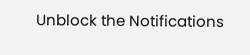Unblock the Notifications